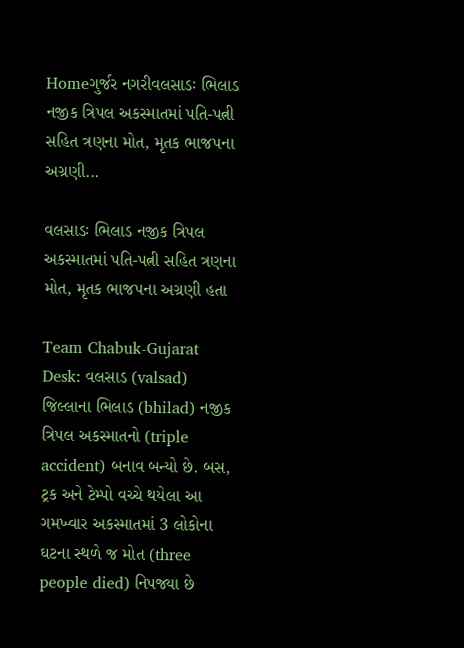Homeગુર્જર નગરીવલસાડઃ ભિલાડ નજીક ત્રિપલ અકસ્માતમાં પતિ-પત્ની સહિત ત્રણના મોત, મૃતક ભાજપના અગ્રણી...

વલસાડઃ ભિલાડ નજીક ત્રિપલ અકસ્માતમાં પતિ-પત્ની સહિત ત્રણના મોત, મૃતક ભાજપના અગ્રણી હતા

Team Chabuk-Gujarat Desk: વલસાડ (valsad) જિલ્લાના ભિલાડ (bhilad) નજીક ત્રિપલ અકસ્માતનો (triple accident) બનાવ બન્યો છે. બસ, ટ્રક અને ટેમ્પો વચ્ચે થયેલા આ ગમખ્વાર અકસ્માતમાં 3 લોકોના ઘટના સ્થળે જ મોત (three people died) નિપજ્યા છે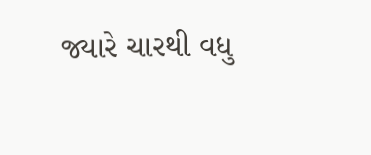જ્યારે ચારથી વધુ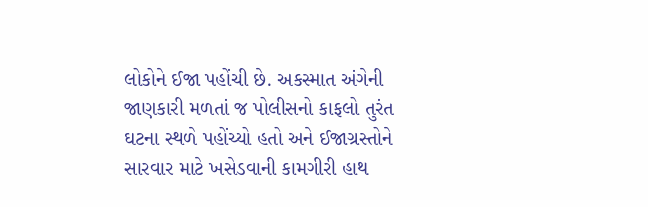લોકોને ઈજા પહોંચી છે. અકસ્માત અંગેની જાણકારી મળતાં જ પોલીસનો કાફલો તુરંત ઘટના સ્થળે પહોંચ્યો હતો અને ઈજાગ્રસ્તોને સારવાર માટે ખસેડવાની કામગીરી હાથ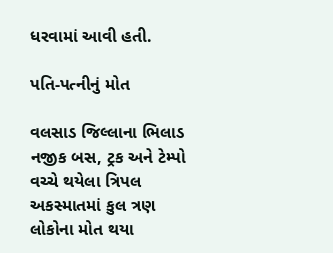ધરવામાં આવી હતી.

પતિ-પત્નીનું મોત

વલસાડ જિલ્લાના ભિલાડ નજીક બસ, ટ્રક અને ટેમ્પો વચ્ચે થયેલા ત્રિપલ અકસ્માતમાં કુલ ત્રણ લોકોના મોત થયા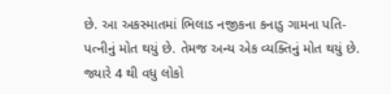છે. આ અકસ્માતમાં ભિલાડ નજીકના કનાડુ ગામના પતિ-પત્નીનું મોત થયું છે. તેમજ અન્ય એક વ્યક્તિનું મોત થયું છે. જ્યારે 4 થી વધુ લોકો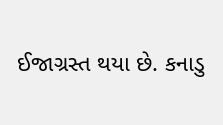ઈજાગ્રસ્ત થયા છે. કનાડુ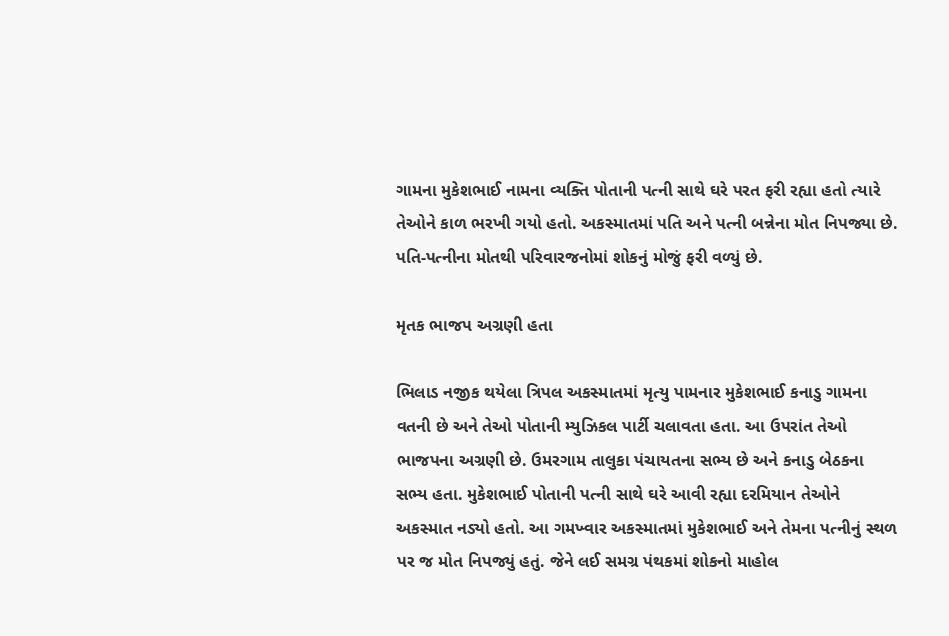ગામના મુકેશભાઈ નામના વ્યક્તિ પોતાની પત્ની સાથે ઘરે પરત ફરી રહ્યા હતો ત્યારે તેઓને કાળ ભરખી ગયો હતો. અકસ્માતમાં પતિ અને પત્ની બન્નેના મોત નિપજ્યા છે. પતિ-પત્નીના મોતથી પરિવારજનોમાં શોકનું મોજું ફરી વળ્યું છે.

મૃતક ભાજપ અગ્રણી હતા

ભિલાડ નજીક થયેલા ત્રિપલ અકસ્માતમાં મૃત્યુ પામનાર મુકેશભાઈ કનાડુ ગામના વતની છે અને તેઓ પોતાની મ્યુઝિકલ પાર્ટી ચલાવતા હતા. આ ઉપરાંત તેઓ ભાજપના અગ્રણી છે. ઉમરગામ તાલુકા પંચાયતના સભ્ય છે અને કનાડુ બેઠકના સભ્ય હતા. મુકેશભાઈ પોતાની પત્ની સાથે ઘરે આવી રહ્યા દરમિયાન તેઓને અકસ્માત નડ્યો હતો. આ ગમખ્વાર અકસ્માતમાં મુકેશભાઈ અને તેમના પત્નીનું સ્થળ પર જ મોત નિપજ્યું હતું. જેને લઈ સમગ્ર પંથકમાં શોકનો માહોલ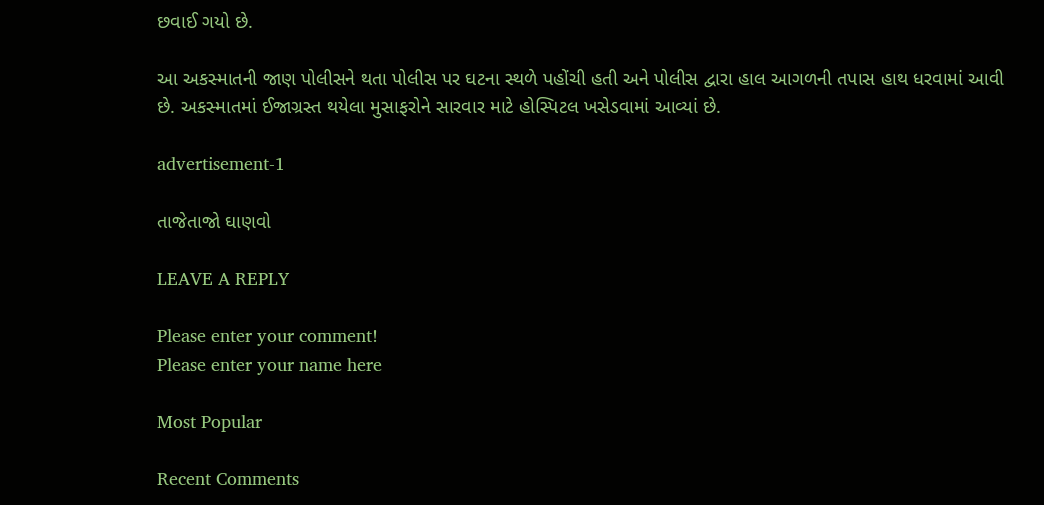છવાઈ ગયો છે.

આ અકસ્માતની જાણ પોલીસને થતા પોલીસ પર ઘટના સ્થળે પહોંચી હતી અને પોલીસ દ્વારા હાલ આગળની તપાસ હાથ ધરવામાં આવી છે. અકસ્માતમાં ઈજાગ્રસ્ત થયેલા મુસાફરોને સારવાર માટે હોસ્પિટલ ખસેડવામાં આવ્યાં છે.

advertisement-1

તાજેતાજો ઘાણવો

LEAVE A REPLY

Please enter your comment!
Please enter your name here

Most Popular

Recent Comments